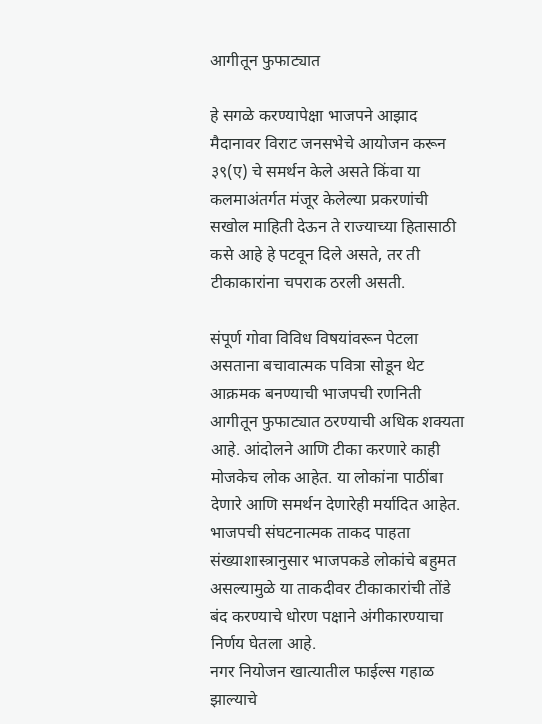आगीतून फुफाट्यात

हे सगळे करण्यापेक्षा भाजपने आझाद मैदानावर विराट जनसभेचे आयोजन करून ३९(ए) चे समर्थन केले असते किंवा या कलमाअंतर्गत मंजूर केलेल्या प्रकरणांची सखोल माहिती देऊन ते राज्याच्या हितासाठी कसे आहे हे पटवून दिले असते, तर ती टीकाकारांना चपराक ठरली असती.

संपूर्ण गोवा विविध विषयांवरून पेटला असताना बचावात्मक पवित्रा सोडून थेट आक्रमक बनण्याची भाजपची रणनिती आगीतून फुफाट्यात ठरण्याची अधिक शक्यता आहे. आंदोलने आणि टीका करणारे काही मोजकेच लोक आहेत. या लोकांना पाठींबा देणारे आणि समर्थन देणारेही मर्यादित आहेत. भाजपची संघटनात्मक ताकद पाहता संख्याशास्त्रानुसार भाजपकडे लोकांचे बहुमत असल्यामुळे या ताकदीवर टीकाकारांची तोंडे बंद करण्याचे धोरण पक्षाने अंगीकारण्याचा निर्णय घेतला आहे.
नगर नियोजन खात्यातील फाईल्स गहाळ झाल्याचे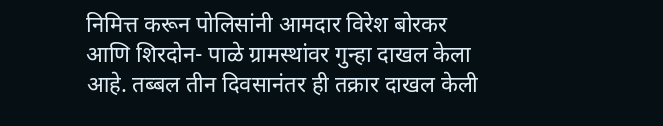निमित्त करून पोलिसांनी आमदार विरेश बोरकर आणि शिरदोन- पाळे ग्रामस्थांवर गुन्हा दाखल केला आहे. तब्बल तीन दिवसानंतर ही तक्रार दाखल केली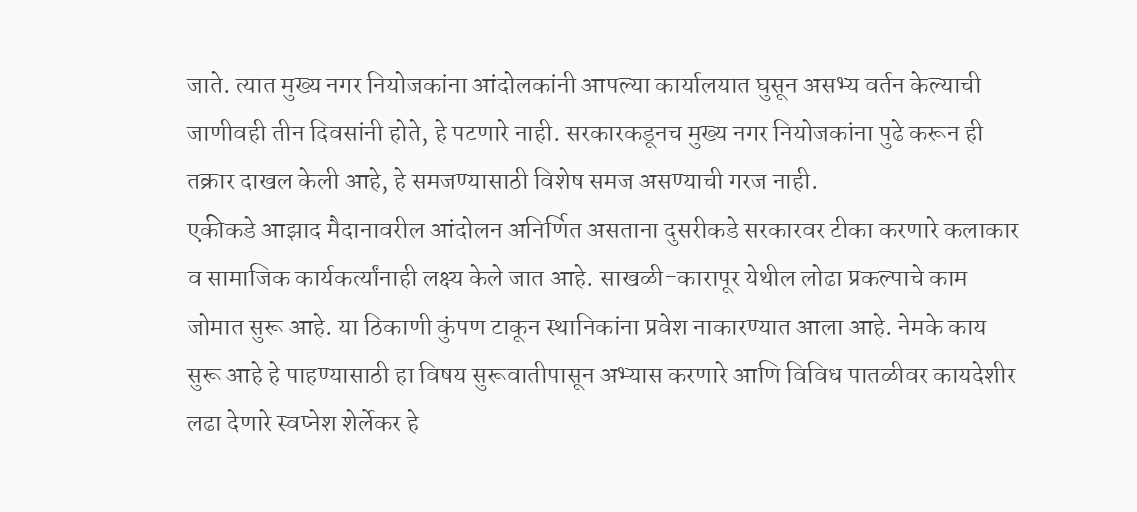जाते. त्यात मुख्य नगर नियोजकांना आंदोलकांनी आपल्या कार्यालयात घुसून असभ्य वर्तन केल्याची जाणीवही तीन दिवसांनी होते, हे पटणारे नाही. सरकारकडूनच मुख्य नगर नियोजकांना पुढे करून ही तक्रार दाखल केली आहे, हे समजण्यासाठी विशेष समज असण्याची गरज नाही.
एकीकडे आझाद मैदानावरील आंदोलन अनिर्णित असताना दुसरीकडे सरकारवर टीका करणारे कलाकार व सामाजिक कार्यकर्त्यांनाही लक्ष्य केले जात आहे. साखळी-कारापूर येथील लोढा प्रकल्पाचे काम जोमात सुरू आहे. या ठिकाणी कुंपण टाकून स्थानिकांना प्रवेश नाकारण्यात आला आहे. नेमके काय सुरू आहे हे पाहण्यासाठी हा विषय सुरूवातीपासून अभ्यास करणारे आणि विविध पातळीवर कायदेशीर लढा देणारे स्वप्नेश शेर्लेकर हे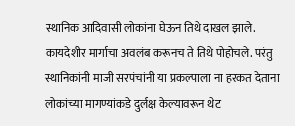स्थानिक आदिवासी लोकांना घेऊन तिथे दाखल झाले. कायदेशीर मार्गाचा अवलंब करूनच ते तिथे पोहोचले. परंतु स्थानिकांनी माजी सरपंचांनी या प्रकल्पाला ना हरकत देताना लोकांच्या मागण्यांकडे दुर्लक्ष केल्यावरून थेट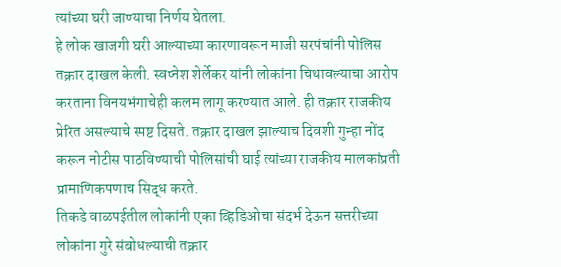त्यांच्या घरी जाण्याचा निर्णय घेतला.
हे लोक खाजगी घरी आल्याच्या कारणावरून माजी सरपंचांनी पोलिस तक्रार दाखल केली. स्वप्नेश शेर्लेकर यांनी लोकांना चिथावल्याचा आरोप करताना विनयभंगाचेही कलम लागू करण्यात आले. ही तक्रार राजकीय प्रेरित असल्याचे स्पष्ट दिसते. तक्रार दाखल झाल्याच दिवशी गुन्हा नोंद करून नोटीस पाठविण्याची पोलिसांची घाई त्यांच्या राजकीय मालकांप्रती प्रामाणिकपणाच सिद्ध करते.
तिकडे वाळपईतील लोकांनी एका व्हिडिओचा संदर्भ देऊन सत्तरीच्या लोकांना गुरे संबोधल्याची तक्रार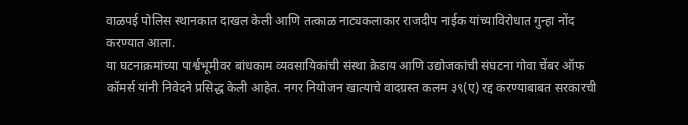वाळपई पोलिस स्थानकात दाखल केली आणि तत्काळ नाट्यकलाकार राजदीप नाईक यांच्याविरोधात गुन्हा नोंद करण्यात आला.
या घटनाक्रमांच्या पार्श्वभूमीवर बांधकाम व्यवसायिकांची संस्था क्रेडाय आणि उद्योजकांची संघटना गोवा चेंबर ऑफ कॉमर्स यांनी निवेदने प्रसिद्ध केली आहेत. नगर नियोजन खात्याचे वादग्रस्त कलम ३९(ए) रद्द करण्याबाबत सरकारची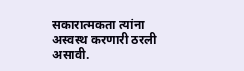सकारात्मकता त्यांना अस्वस्थ करणारी ठरली असावी.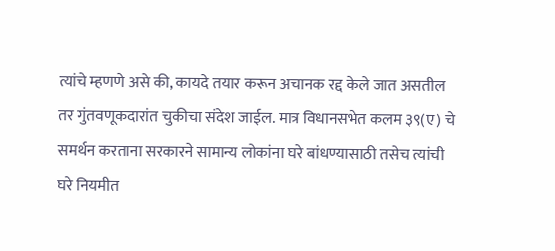त्यांचे म्हणणे असे की, कायदे तयार करून अचानक रद्द केले जात असतील तर गुंतवणूकदारांत चुकीचा संदेश जाईल. मात्र विधानसभेत कलम ३९(ए) चे समर्थन करताना सरकारने सामान्य लोकांना घरे बांधण्यासाठी तसेच त्यांची घरे नियमीत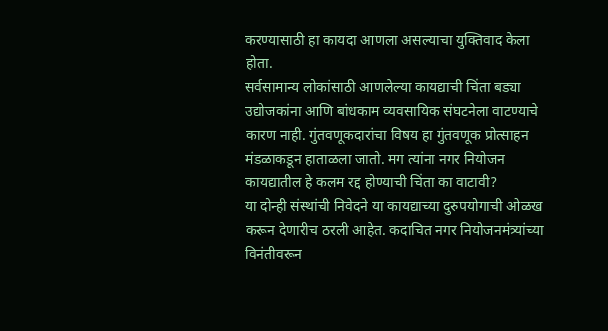करण्यासाठी हा कायदा आणला असल्याचा युक्तिवाद केला होता.
सर्वसामान्य लोकांसाठी आणलेल्या कायद्याची चिंता बड्या उद्योजकांना आणि बांधकाम व्यवसायिक संघटनेला वाटण्याचे कारण नाही. गुंतवणूकदारांचा विषय हा गुंतवणूक प्रोत्साहन मंडळाकडून हाताळला जातो. मग त्यांना नगर नियोजन कायद्यातील हे कलम रद्द होण्याची चिंता का वाटावी?
या दोन्ही संस्थांची निवेदने या कायद्याच्या दुरुपयोगाची ओळख करून देणारीच ठरली आहेत. कदाचित नगर नियोजनमंत्र्यांच्या विनंतीवरून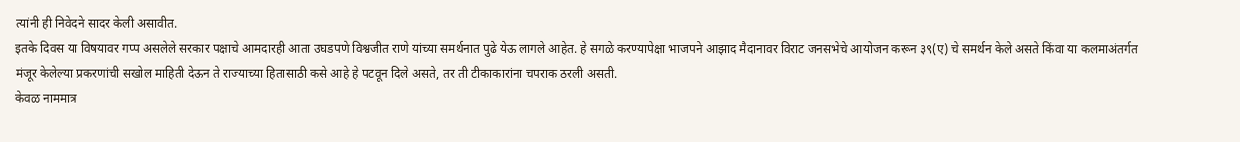त्यांनी ही निवेदने सादर केली असावीत.
इतके दिवस या विषयावर गप्प असलेले सरकार पक्षाचे आमदारही आता उघडपणे विश्वजीत राणे यांच्या समर्थनात पुढे येऊ लागले आहेत. हे सगळे करण्यापेक्षा भाजपने आझाद मैदानावर विराट जनसभेचे आयोजन करून ३९(ए) चे समर्थन केले असते किंवा या कलमाअंतर्गत मंजूर केलेल्या प्रकरणांची सखोल माहिती देऊन ते राज्याच्या हितासाठी कसे आहे हे पटवून दिले असते, तर ती टीकाकारांना चपराक ठरली असती.
केवळ नाममात्र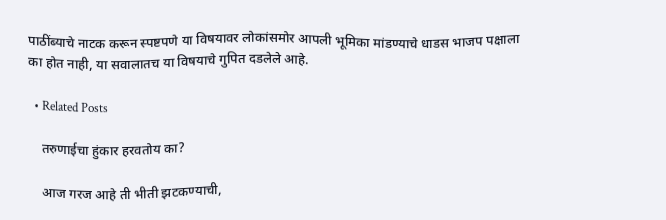पाठींब्याचे नाटक करून स्पष्टपणे या विषयावर लोकांसमोर आपली भूमिका मांडण्याचे धाडस भाजप पक्षाला का होत नाही, या सवालातच या विषयाचे गुपित दडलेले आहे.

  • Related Posts

    तरुणाईचा हुंकार हरवतोय का?

    आज गरज आहे ती भीती झटकण्याची,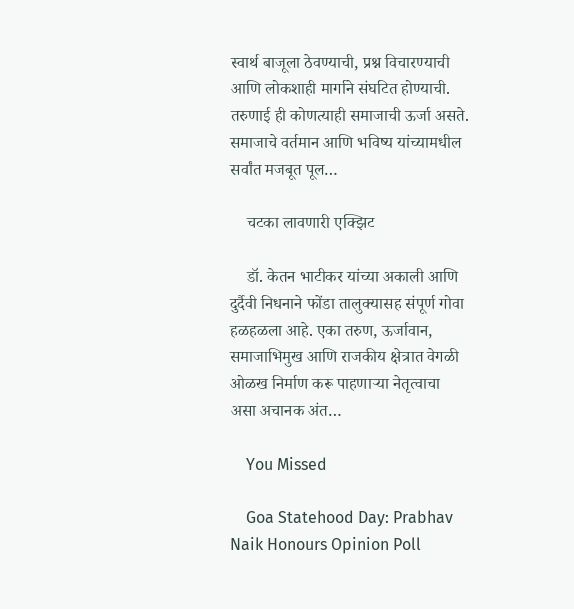स्वार्थ बाजूला ठेवण्याची, प्रश्न विचारण्याची आणि लोकशाही मार्गाने संघटित होण्याची. तरुणाई ही कोणत्याही समाजाची ऊर्जा असते. समाजाचे वर्तमान आणि भविष्य यांच्यामधील सर्वांत मजबूत पूल…

    चटका लावणारी एक्झिट

    डॉ. केतन भाटीकर यांच्या अकाली आणि दुर्दैवी निधनाने फोंडा तालुक्यासह संपूर्ण गोवा हळहळला आहे. एका तरुण, ऊर्जावान, समाजाभिमुख आणि राजकीय क्षेत्रात वेगळी ओळख निर्माण करू पाहणाऱ्या नेतृत्वाचा असा अचानक अंत…

    You Missed

    Goa Statehood Day: Prabhav Naik Honours Opinion Poll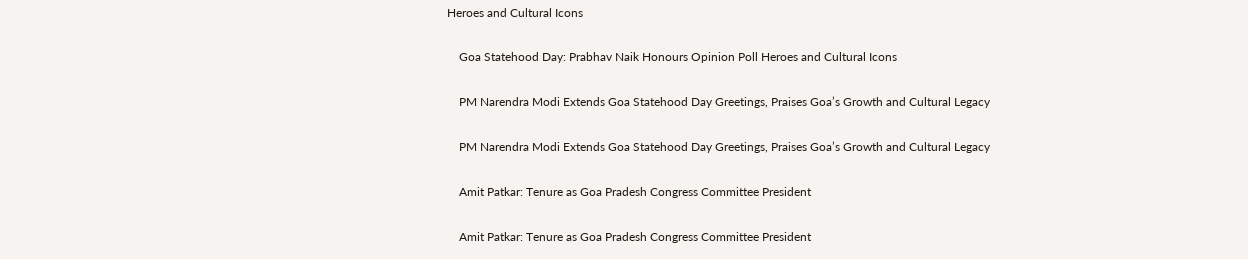Heroes and Cultural Icons

    Goa Statehood Day: Prabhav Naik Honours Opinion Poll Heroes and Cultural Icons

    PM Narendra Modi Extends Goa Statehood Day Greetings, Praises Goa’s Growth and Cultural Legacy

    PM Narendra Modi Extends Goa Statehood Day Greetings, Praises Goa’s Growth and Cultural Legacy

    Amit Patkar: Tenure as Goa Pradesh Congress Committee President

    Amit Patkar: Tenure as Goa Pradesh Congress Committee President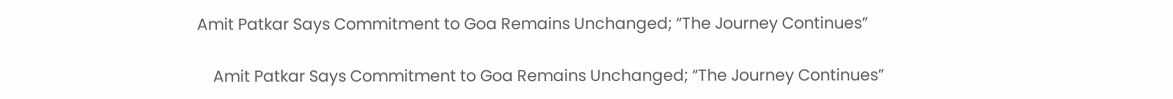Amit Patkar Says Commitment to Goa Remains Unchanged; “The Journey Continues”

    Amit Patkar Says Commitment to Goa Remains Unchanged; “The Journey Continues”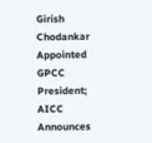Girish Chodankar Appointed GPCC President; AICC Announces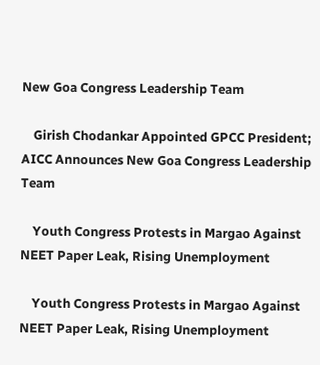New Goa Congress Leadership Team

    Girish Chodankar Appointed GPCC President; AICC Announces New Goa Congress Leadership Team

    Youth Congress Protests in Margao Against NEET Paper Leak, Rising Unemployment

    Youth Congress Protests in Margao Against NEET Paper Leak, Rising Unemployment